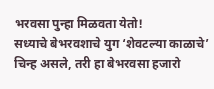भरवसा पुन्हा मिळवता येतो!
सध्याचे बेभरवशाचे युग ‘शेवटल्या काळाचे’ चिन्ह असले, तरी हा बेभरवसा हजारो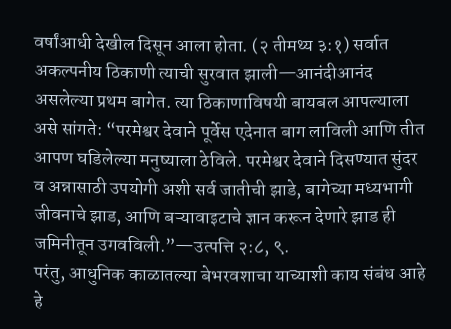वर्षांआधी देखील दिसून आला होता. (२ तीमथ्य ३:१) सर्वात अकल्पनीय ठिकाणी त्याची सुरवात झाली—आनंदीआनंद असलेल्या प्रथम बागेत. त्या ठिकाणाविषयी बायबल आपल्याला असे सांगते: “परमेश्वर देवाने पूर्वेस एदेनात बाग लाविली आणि तीत आपण घडिलेल्या मनुष्याला ठेविले. परमेश्वर देवाने दिसण्यात सुंदर व अन्नासाठी उपयोगी अशी सर्व जातीची झाडे, बागेच्या मध्यभागी जीवनाचे झाड, आणि बऱ्यावाइटाचे ज्ञान करून देणारे झाड ही जमिनीतून उगवविली.”—उत्पत्ति २:८, ९.
परंतु, आधुनिक काळातल्या बेभरवशाचा याच्याशी काय संबंध आहे हे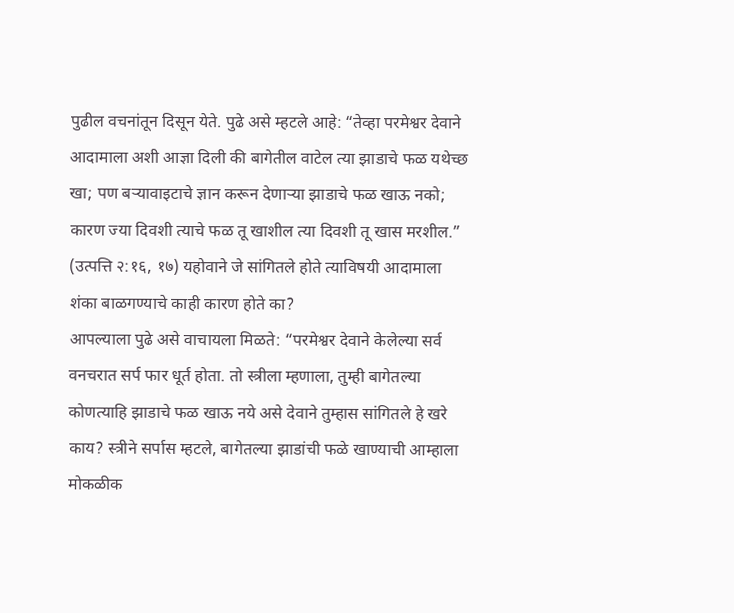पुढील वचनांतून दिसून येते. पुढे असे म्हटले आहे: “तेव्हा परमेश्वर देवाने आदामाला अशी आज्ञा दिली की बागेतील वाटेल त्या झाडाचे फळ यथेच्छ खा; पण बऱ्यावाइटाचे ज्ञान करून देणाऱ्या झाडाचे फळ खाऊ नको; कारण ज्या दिवशी त्याचे फळ तू खाशील त्या दिवशी तू खास मरशील.” (उत्पत्ति २:१६, १७) यहोवाने जे सांगितले होते त्याविषयी आदामाला शंका बाळगण्याचे काही कारण होते का?
आपल्याला पुढे असे वाचायला मिळते: “परमेश्वर देवाने केलेल्या सर्व वनचरात सर्प फार धूर्त होता. तो स्त्रीला म्हणाला, तुम्ही बागेतल्या कोणत्याहि झाडाचे फळ खाऊ नये असे देवाने तुम्हास सांगितले हे खरे काय? स्त्रीने सर्पास म्हटले, बागेतल्या झाडांची फळे खाण्याची आम्हाला मोकळीक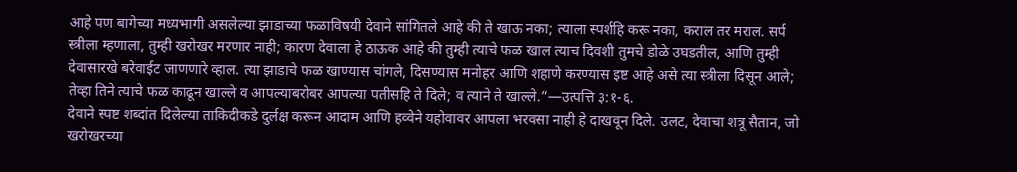आहे पण बागेच्या मध्यभागी असलेल्या झाडाच्या फळाविषयी देवाने सांगितले आहे की ते खाऊ नका; त्याला स्पर्शहि करू नका, कराल तर मराल. सर्प स्त्रीला म्हणाला, तुम्ही खरोखर मरणार नाही; कारण देवाला हे ठाऊक आहे की तुम्ही त्याचे फळ खाल त्याच दिवशी तुमचे डोळे उघडतील, आणि तुम्ही देवासारखे बरेवाईट जाणणारे व्हाल. त्या झाडाचे फळ खाण्यास चांगले, दिसण्यास मनोहर आणि शहाणे करण्यास इष्ट आहे असे त्या स्त्रीला दिसून आले; तेव्हा तिने त्याचे फळ काढून खाल्ले व आपल्याबरोबर आपल्या पतीसहि ते दिले; व त्याने ते खाल्ले.”—उत्पत्ति ३:१-६.
देवाने स्पष्ट शब्दांत दिलेल्या ताकिदीकडे दुर्लक्ष करून आदाम आणि हव्वेने यहोवावर आपला भरवसा नाही हे दाखवून दिले. उलट, देवाचा शत्रू सैतान, जो खरोखरच्या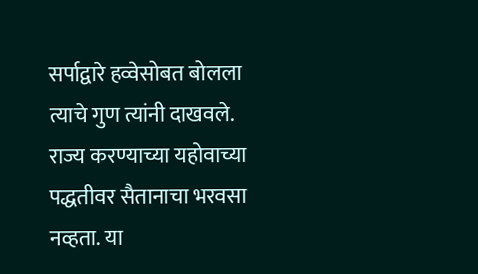सर्पाद्वारे हव्वेसोबत बोलला त्याचे गुण त्यांनी दाखवले. राज्य करण्याच्या यहोवाच्या पद्धतीवर सैतानाचा भरवसा नव्हता. या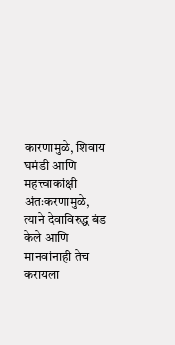कारणामुळे, शिवाय घमंडी आणि महत्त्वाकांक्षी अंतःकरणामुळे, त्याने देवाविरुद्ध बंड केले आणि मानवांनाही तेच करायला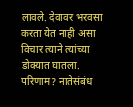लावले. देवावर भरवसा करता येत नाही असा विचार त्याने त्यांच्या डोक्यात घातला.
परिणाम? नातेसंबंध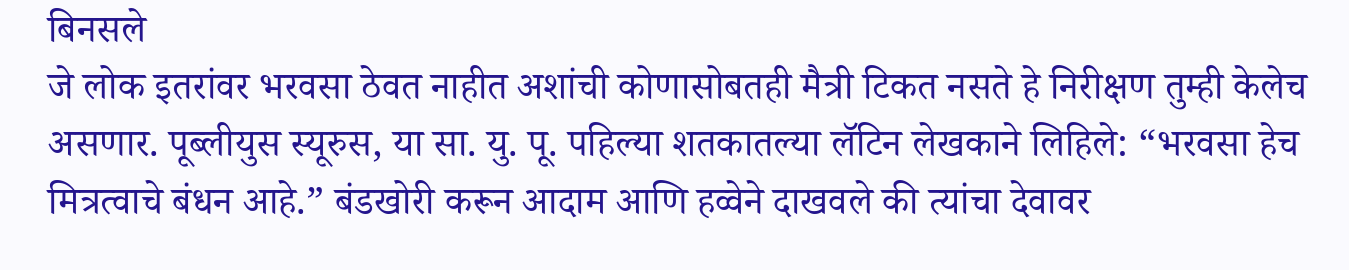बिनसले
जे लोक इतरांवर भरवसा ठेवत नाहीत अशांची कोणासोबतही मैत्री टिकत नसते हे निरीक्षण तुम्ही केलेच असणार. पूब्लीयुस स्यूरुस, या सा. यु. पू. पहिल्या शतकातल्या लॅटिन लेखकाने लिहिले: “भरवसा हेच मित्रत्वाचे बंधन आहे.” बंडखोरी करून आदाम आणि हव्वेने दाखवले की त्यांचा देवावर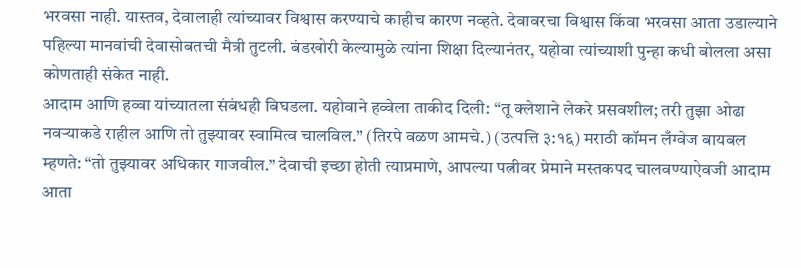भरवसा नाही. यास्तव, देवालाही त्यांच्यावर विश्वास करण्याचे काहीच कारण नव्हते. देवावरचा विश्वास किंवा भरवसा आता उडाल्याने पहिल्या मानवांची देवासोबतची मैत्री तुटली. बंडखोरी केल्यामुळे त्यांना शिक्षा दिल्यानंतर, यहोवा त्यांच्याशी पुन्हा कधी बोलला असा कोणताही संकेत नाही.
आदाम आणि हव्वा यांच्यातला संबंधही बिघडला. यहोवाने हव्वेला ताकीद दिली: “तू क्लेशाने लेकरे प्रसवशील; तरी तुझा ओढा नवऱ्याकडे राहील आणि तो तुझ्यावर स्वामित्व चालविल.” (तिरपे वळण आमचे.) (उत्पत्ति ३:१६) मराठी कॉमन लँग्वेज बायबल म्हणते: “तो तुझ्यावर अधिकार गाजवील.” देवाची इच्छा होती त्याप्रमाणे, आपल्या पत्नीवर प्रेमाने मस्तकपद चालवण्याऐवजी आदाम आता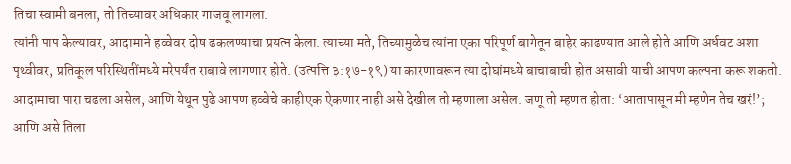तिचा स्वामी बनला, तो तिच्यावर अधिकार गाजवू लागला.
त्यांनी पाप केल्यावर, आदामाने हव्वेवर दोष ढकलण्याचा प्रयत्न केला. त्याच्या मते, तिच्यामुळेच त्यांना एका परिपूर्ण बागेतून बाहेर काढण्यात आले होते आणि अर्धवट अशा पृथ्वीवर, प्रतिकूल परिस्थितींमध्ये मरेपर्यंत राबावे लागणार होते. (उत्पत्ति ३:१७-१९) या कारणावरून त्या दोघांमध्ये बाचाबाची होत असावी याची आपण कल्पना करू शकतो. आदामाचा पारा चढला असेल, आणि येथून पुढे आपण हव्वेचे काहीएक ऐकणार नाही असे देखील तो म्हणाला असेल. जणू तो म्हणत होता: ‘आतापासून मी म्हणेन तेच खरं!’; आणि असे तिला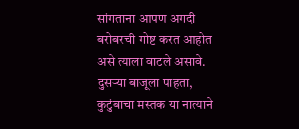सांगताना आपण अगदी बरोबरची गोष्ट करत आहोत असे त्याला वाटले असावे. दुसऱ्या बाजूला पाहता, कुटुंबाचा मस्तक या नात्याने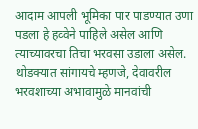आदाम आपली भूमिका पार पाडण्यात उणा पडला हे हव्वेने पाहिले असेल आणि त्याच्यावरचा तिचा भरवसा उडाला असेल. थोडक्यात सांगायचे म्हणजे, देवावरील भरवशाच्या अभावामुळे मानवांची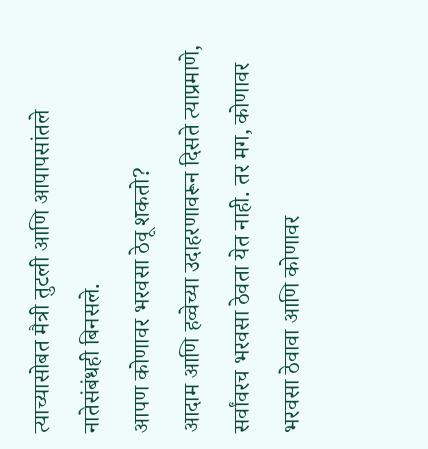त्याच्यासोबत मैत्री तुटली आणि आपापसांतले नातेसंबंधही बिनसले.
आपण कोणावर भरवसा ठेवू शकतो?
आदाम आणि हव्वेच्या उदाहरणावरून दिसते त्याप्रमाणे, सर्वांवरच भरवसा ठेवता येत नाही. तर मग, कोणावर भरवसा ठेवावा आणि कोणावर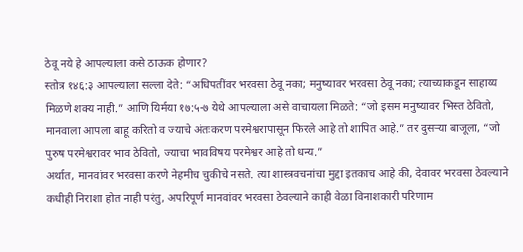ठेवू नये हे आपल्याला कसे ठाऊक होणार?
स्तोत्र १४६:३ आपल्याला सल्ला देते: “अधिपतींवर भरवसा ठेवू नका; मनुष्यावर भरवसा ठेवू नका; त्याच्याकडून साहाय्य मिळणे शक्य नाही.” आणि यिर्मया १७:५-७ येथे आपल्याला असे वाचायला मिळते: “जो इसम मनुष्यावर भिस्त ठेवितो, मानवाला आपला बाहू करितो व ज्याचे अंतःकरण परमेश्वरापासून फिरले आहे तो शापित आहे.” तर दुसऱ्या बाजूला, “जो पुरुष परमेश्वरावर भाव ठेवितो, ज्याचा भावविषय परमेश्वर आहे तो धन्य.”
अर्थात, मानवांवर भरवसा करणे नेहमीच चुकीचे नसते. त्या शास्त्रवचनांचा मुद्दा इतकाच आहे की, देवावर भरवसा ठेवल्याने कधीही निराशा होत नाही परंतु, अपरिपूर्ण मानवांवर भरवसा ठेवल्याने काही वेळा विनाशकारी परिणाम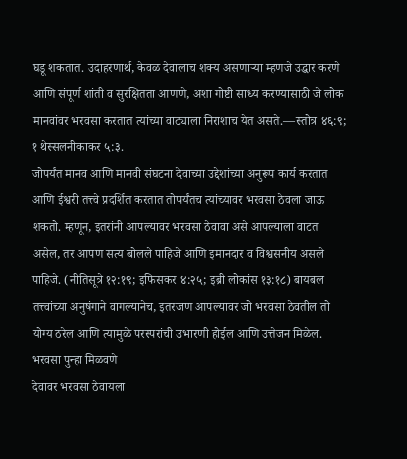घडू शकतात. उदाहरणार्थ, केवळ देवालाच शक्य असणाऱ्या म्हणजे उद्धार करणे आणि संपूर्ण शांती व सुरक्षितता आणणे, अशा गोष्टी साध्य करण्यासाठी जे लोक मानवांवर भरवसा करतात त्यांच्या वाट्याला निराशाच येत असते.—स्तोत्र ४६:९; १ थेस्सलनीकाकर ५:३.
जोपर्यंत मानव आणि मानवी संघटना देवाच्या उद्देशांच्या अनुरूप कार्य करतात आणि ईश्वरी तत्त्वे प्रदर्शित करतात तोपर्यंतच त्यांच्यावर भरवसा ठेवला जाऊ शकतो. म्हणून, इतरांनी आपल्यावर भरवसा ठेवावा असे आपल्याला वाटत असेल, तर आपण सत्य बोलले पाहिजे आणि इमानदार व विश्वसनीय असले पाहिजे. (नीतिसूत्रे १२:१९; इफिसकर ४:२५; इब्री लोकांस १३:१८) बायबल तत्त्वांच्या अनुषंगाने वागल्यानेच, इतरजण आपल्यावर जो भरवसा ठेवतील तो योग्य ठरेल आणि त्यामुळे परस्परांची उभारणी होईल आणि उत्तेजन मिळेल.
भरवसा पुन्हा मिळवणे
देवावर भरवसा ठेवायला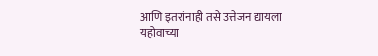आणि इतरांनाही तसे उत्तेजन द्यायला यहोवाच्या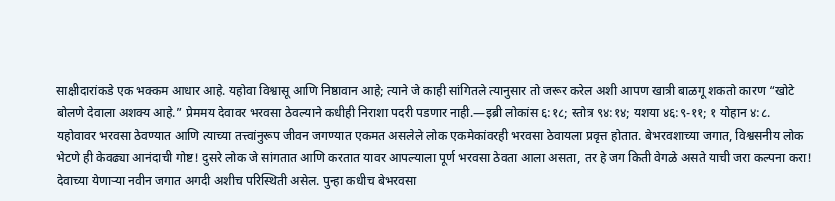साक्षीदारांकडे एक भक्कम आधार आहे. यहोवा विश्वासू आणि निष्ठावान आहे; त्याने जे काही सांगितले त्यानुसार तो जरूर करेल अशी आपण खात्री बाळगू शकतो कारण “खोटे बोलणे देवाला अशक्य आहे.” प्रेममय देवावर भरवसा ठेवल्याने कधीही निराशा पदरी पडणार नाही.—इब्री लोकांस ६:१८; स्तोत्र ९४:१४; यशया ४६:९-११; १ योहान ४:८.
यहोवावर भरवसा ठेवण्यात आणि त्याच्या तत्त्वांनुरूप जीवन जगण्यात एकमत असलेले लोक एकमेकांवरही भरवसा ठेवायला प्रवृत्त होतात. बेभरवशाच्या जगात, विश्वसनीय लोक भेटणे ही केवढ्या आनंदाची गोष्ट! दुसरे लोक जे सांगतात आणि करतात यावर आपल्याला पूर्ण भरवसा ठेवता आला असता, तर हे जग किती वेगळे असते याची जरा कल्पना करा! देवाच्या येणाऱ्या नवीन जगात अगदी अशीच परिस्थिती असेल. पुन्हा कधीच बेभरवसा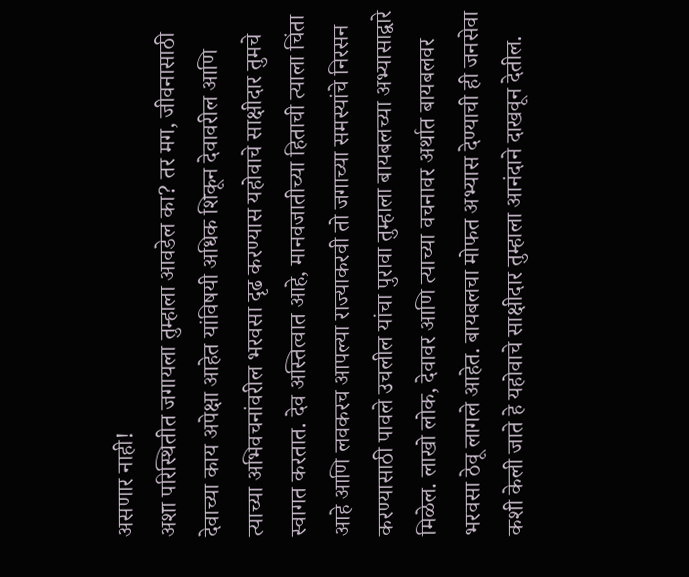असणार नाही!
अशा परिस्थितीत जगायला तुम्हाला आवडेल का? तर मग, जीवनासाठी देवाच्या काय अपेक्षा आहेत यांविषयी अधिक शिकून देवावरील आणि त्याच्या अभिवचनांवरील भरवसा दृढ करण्यास यहोवाचे साक्षीदार तुमचे स्वागत करतात. देव अस्तित्वात आहे, मानवजातीच्या हिताची त्याला चिंता आहे आणि लवकरच आपल्या राज्याकरवी तो जगाच्या समस्यांचे निरसन करण्यासाठी पावले उचलील यांचा पुरावा तुम्हाला बायबलच्या अभ्यासाद्वारे मिळेल. लाखो लोक, देवावर आणि त्याच्या वचनावर अर्थात बायबलवर भरवसा ठेवू लागले आहेत. बायबलचा मोफत अभ्यास देण्याची ही जनसेवा कशी केली जाते हे यहोवाचे साक्षीदार तुम्हाला आनंदाने दाखवून देतील.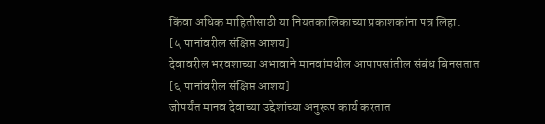किंवा अधिक माहितीसाठी या नियतकालिकाच्या प्रकाशकांना पत्र लिहा.
[५ पानांवरील संक्षिप्त आशय]
देवावरील भरवशाच्या अभावाने मानवांमधील आपापसांतील संबंध बिनसतात
[६ पानांवरील संक्षिप्त आशय]
जोपर्यंत मानव देवाच्या उद्देशांच्या अनुरूप कार्य करतात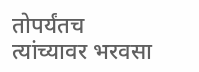तोपर्यंतच त्यांच्यावर भरवसा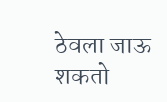ठेवला जाऊ शकतो